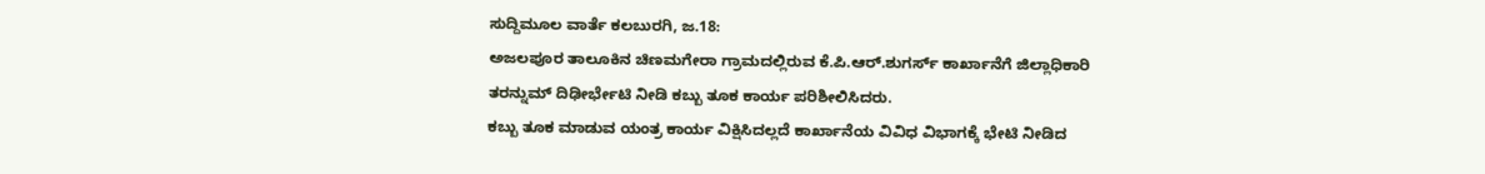ಸುದ್ದಿಮೂಲ ವಾರ್ತೆ ಕಲಬುರಗಿ, ಜ.18:
ಅಜಲಪೂರ ತಾಲೂಕಿನ ಚಿಣಮಗೇರಾ ಗ್ರಾಮದಲ್ಲಿರುವ ಕೆ.ಪಿ.ಆರ್.ಶುಗರ್ಸ್ ಕಾರ್ಖಾನೆಗೆ ಜಿಲ್ಲಾಧಿಕಾರಿ ತರನ್ನುಮ್ ದಿಢೀರ್ಭೇಟಿ ನೀಡಿ ಕಬ್ಬು ತೂಕ ಕಾರ್ಯ ಪರಿಶೀಲಿಸಿದರು.
ಕಬ್ಬು ತೂಕ ಮಾಡುವ ಯಂತ್ರ ಕಾರ್ಯ ವಿಕ್ಷಿಸಿದಲ್ಲದೆ ಕಾರ್ಖಾನೆಯ ವಿವಿಧ ವಿಭಾಗಕ್ಕೆ ಭೇಟಿ ನೀಡಿದ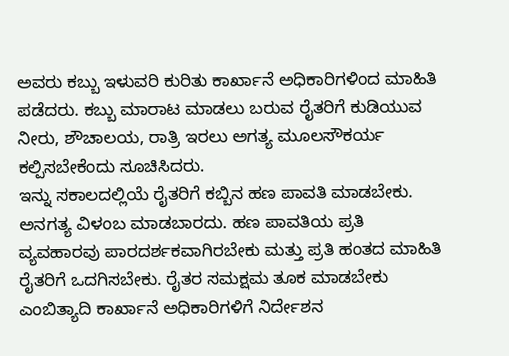ಅವರು ಕಬ್ಬು ಇಳುವರಿ ಕುರಿತು ಕಾರ್ಖಾನೆ ಅಧಿಕಾರಿಗಳಿಂದ ಮಾಹಿತಿ ಪಡೆದರು. ಕಬ್ಬು ಮಾರಾಟ ಮಾಡಲು ಬರುವ ರೈತರಿಗೆ ಕುಡಿಯುವ ನೀರು, ಶೌಚಾಲಯ, ರಾತ್ರಿ ಇರಲು ಅಗತ್ಯ ಮೂಲಸೌಕರ್ಯ ಕಲ್ಪಿಸಬೇಕೆಂದು ಸೂಚಿಸಿದರು.
ಇನ್ನು ಸಕಾಲದಲ್ಲಿಯೆ ರೈತರಿಗೆ ಕಬ್ಬಿನ ಹಣ ಪಾವತಿ ಮಾಡಬೇಕು. ಅನಗತ್ಯ ವಿಳಂಬ ಮಾಡಬಾರದು. ಹಣ ಪಾವತಿಯ ಪ್ರತಿ ವ್ಯವಹಾರವು ಪಾರದರ್ಶಕವಾಗಿರಬೇಕು ಮತ್ತು ಪ್ರತಿ ಹಂತದ ಮಾಹಿತಿ ರೈತರಿಗೆ ಒದಗಿಸಬೇಕು. ರೈತರ ಸಮಕ್ಷಮ ತೂಕ ಮಾಡಬೇಕು ಎಂಬಿತ್ಯಾದಿ ಕಾರ್ಖಾನೆ ಅಧಿಕಾರಿಗಳಿಗೆ ನಿರ್ದೇಶನ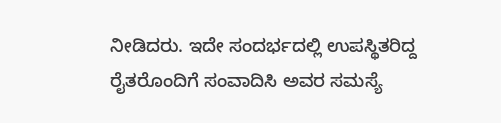ನೀಡಿದರು. ಇದೇ ಸಂದರ್ಭದಲ್ಲಿ ಉಪಸ್ಥಿತರಿದ್ದ ರೈತರೊಂದಿಗೆ ಸಂವಾದಿಸಿ ಅವರ ಸಮಸ್ಯೆ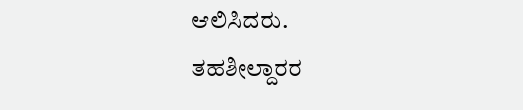ಆಲಿಸಿದರು.
ತಹಶೀಲ್ದಾರರ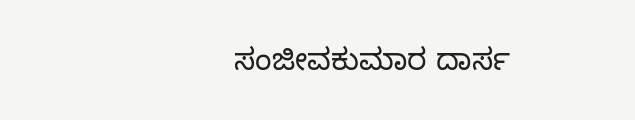ಸಂಜೀವಕುಮಾರ ದಾರ್ಸ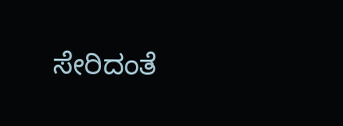ಸೇರಿದಂತೆ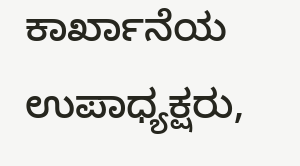ಕಾರ್ಖಾನೆಯ ಉಪಾಧ್ಯಕ್ಷರು,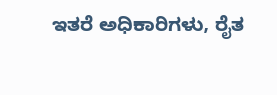ಇತರೆ ಅಧಿಕಾರಿಗಳು, ರೈತ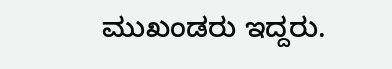ಮುಖಂಡರು ಇದ್ದರು.